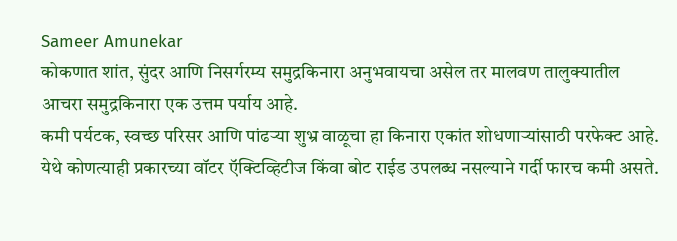Sameer Amunekar
कोकणात शांत, सुंदर आणि निसर्गरम्य समुद्रकिनारा अनुभवायचा असेल तर मालवण तालुक्यातील आचरा समुद्रकिनारा एक उत्तम पर्याय आहे.
कमी पर्यटक, स्वच्छ परिसर आणि पांढऱ्या शुभ्र वाळूचा हा किनारा एकांत शोधणाऱ्यांसाठी परफेक्ट आहे.
येथे कोणत्याही प्रकारच्या वॉटर ऍक्टिव्हिटीज किंवा बोट राईड उपलब्ध नसल्याने गर्दी फारच कमी असते.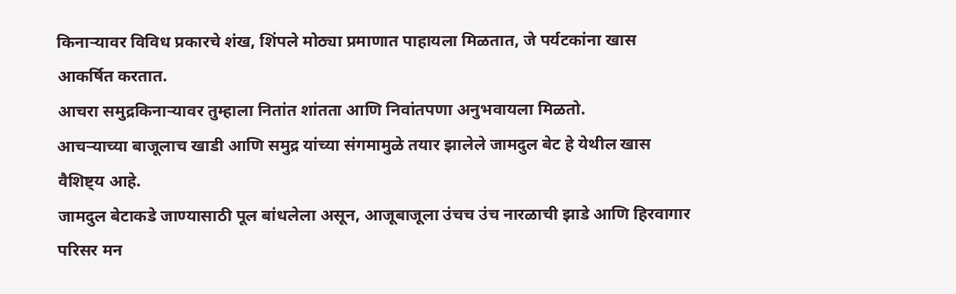किनाऱ्यावर विविध प्रकारचे शंख, शिंपले मोठ्या प्रमाणात पाहायला मिळतात, जे पर्यटकांना खास आकर्षित करतात.
आचरा समुद्रकिनाऱ्यावर तुम्हाला नितांत शांतता आणि निवांतपणा अनुभवायला मिळतो.
आचऱ्याच्या बाजूलाच खाडी आणि समुद्र यांच्या संगमामुळे तयार झालेले जामदुल बेट हे येथील खास वैशिष्ट्य आहे.
जामदुल बेटाकडे जाण्यासाठी पूल बांधलेला असून, आजूबाजूला उंचच उंच नारळाची झाडे आणि हिरवागार परिसर मन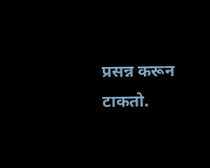प्रसन्न करून टाकतो.